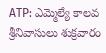ATP: ఎమ్మెల్యే కాలవ శ్రీనివాసులు శుక్రవారం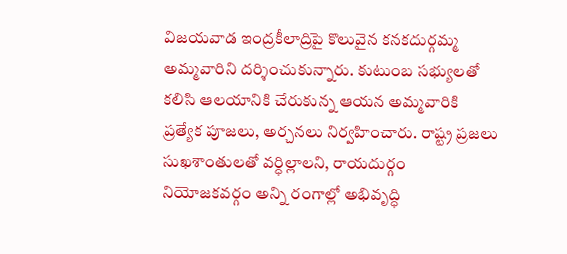విజయవాడ ఇంద్రకీలాద్రిపై కొలువైన కనకదుర్గమ్మ అమ్మవారిని దర్శించుకున్నారు. కుటుంబ సభ్యులతో కలిసి ఆలయానికి చేరుకున్న ఆయన అమ్మవారికి ప్రత్యేక పూజలు, అర్చనలు నిర్వహించారు. రాష్ట్ర ప్రజలు సుఖశాంతులతో వర్ధిల్లాలని, రాయదుర్గం నియోజకవర్గం అన్ని రంగాల్లో అభివృద్ధి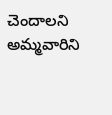చెందాలని అమ్మవారిని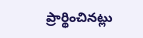ప్రార్థించినట్లు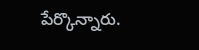పేర్కొన్నారు.